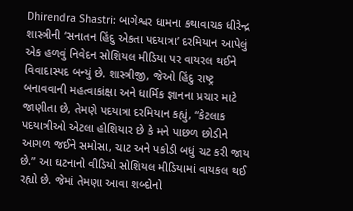Dhirendra Shastri: બાગેશ્વર ધામના કથાવાચક ધીરેન્દ્ર શાસ્ત્રીની ‘સનાતન હિંદુ એકતા પદયાત્રા’ દરમિયાન આપેલું એક હળવું નિવેદન સોશિયલ મીડિયા પર વાયરલ થઈને વિવાદાસ્પદ બન્યું છે. શાસ્ત્રીજી, જેઓ હિંદુ રાષ્ટ્ર બનાવવાની મહત્વાકાંક્ષા અને ધાર્મિક જ્ઞાનના પ્રચાર માટે જાણીતા છે, તેમણે પદયાત્રા દરમિયાન કહ્યું, “કેટલાક પદયાત્રીઓ એટલા હોશિયાર છે કે મને પાછળ છોડીને આગળ જઈને સમોસા, ચાટ અને પકોડી બધું ચટ કરી જાય છે.” આ ઘટનાનો વીડિયો સોશિયલ મીડિયામાં વાયકલ થઈ રહ્યો છે. જેમાં તેમણા આવા શબ્દોનો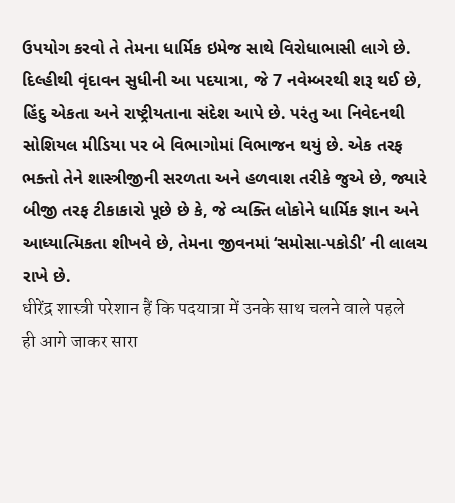ઉપયોગ કરવો તે તેમના ધાર્મિક ઇમેજ સાથે વિરોધાભાસી લાગે છે.
દિલ્હીથી વૃંદાવન સુધીની આ પદયાત્રા, જે 7 નવેમ્બરથી શરૂ થઈ છે, હિંદુ એકતા અને રાષ્ટ્રીયતાના સંદેશ આપે છે. પરંતુ આ નિવેદનથી સોશિયલ મીડિયા પર બે વિભાગોમાં વિભાજન થયું છે. એક તરફ ભક્તો તેને શાસ્ત્રીજીની સરળતા અને હળવાશ તરીકે જુએ છે, જ્યારે બીજી તરફ ટીકાકારો પૂછે છે કે, જે વ્યક્તિ લોકોને ધાર્મિક જ્ઞાન અને આધ્યાત્મિકતા શીખવે છે, તેમના જીવનમાં ‘સમોસા-પકોડી’ ની લાલચ રાખે છે.
धीरेंद्र शास्त्री परेशान हैं कि पदयात्रा में उनके साथ चलने वाले पहले ही आगे जाकर सारा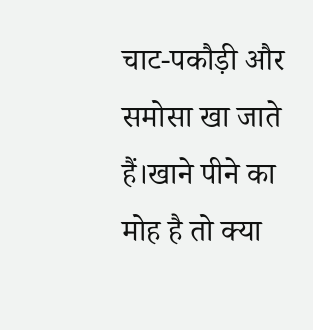चाट-पकौड़ी और समोसा खा जाते हैं।खाने पीने का मोह है तो क्या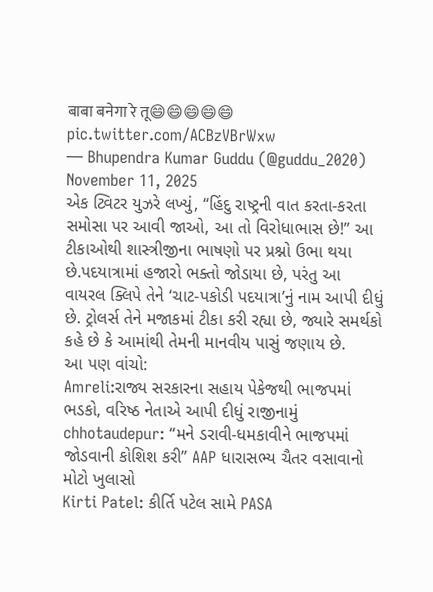बाबा बनेगा रे तू😄😄😄😄😄 pic.twitter.com/ACBzVBrWxw
— Bhupendra Kumar Guddu (@guddu_2020) November 11, 2025
એક ટ્વિટર યુઝરે લખ્યું, “હિંદુ રાષ્ટ્રની વાત કરતા-કરતા સમોસા પર આવી જાઓ, આ તો વિરોધાભાસ છે!” આ ટીકાઓથી શાસ્ત્રીજીના ભાષણો પર પ્રશ્નો ઉભા થયા છે.પદયાત્રામાં હજારો ભક્તો જોડાયા છે, પરંતુ આ વાયરલ ક્લિપે તેને ‘ચાટ-પકોડી પદયાત્રા’નું નામ આપી દીધું છે. ટ્રોલર્સ તેને મજાકમાં ટીકા કરી રહ્યા છે, જ્યારે સમર્થકો કહે છે કે આમાંથી તેમની માનવીય પાસું જણાય છે.
આ પણ વાંચો:
Amreli:રાજ્ય સરકારના સહાય પેકેજથી ભાજપમાં ભડકો, વરિષ્ઠ નેતાએ આપી દીધું રાજીનામું
chhotaudepur: “મને ડરાવી-ધમકાવીને ભાજપમાં જોડવાની કોશિશ કરી” AAP ધારાસભ્ય ચૈતર વસાવાનો મોટો ખુલાસો
Kirti Patel: કીર્તિ પટેલ સામે PASA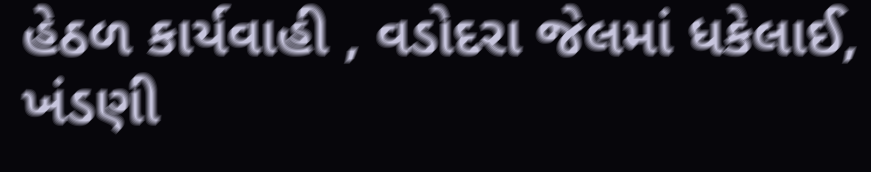હેઠળ કાર્યવાહી , વડોદરા જેલમાં ધકેલાઈ, ખંડણી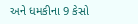અને ધમકીના 9 કેસો